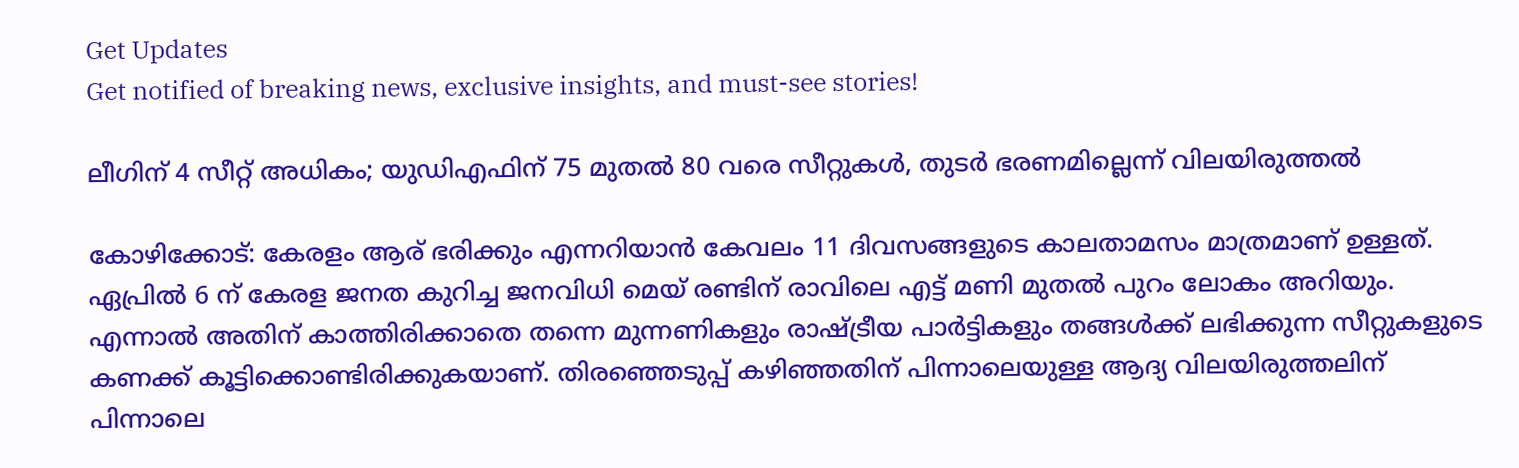Get Updates
Get notified of breaking news, exclusive insights, and must-see stories!

ലീഗിന് 4 സീറ്റ് അധികം; യുഡിഎഫിന് 75 മുതല്‍ 80 വരെ സീറ്റുകള്‍, തുടര്‍ ഭരണമില്ലെന്ന് വിലയിരുത്തല്‍

കോഴിക്കോട്: കേരളം ആര് ഭരിക്കും എന്നറിയാന്‍ കേവലം 11 ദിവസങ്ങളുടെ കാലതാമസം മാത്രമാണ് ഉള്ളത്. ഏപ്രില്‍ 6 ന് കേരള ജനത കുറിച്ച ജനവിധി മെയ് രണ്ടിന് രാവിലെ എട്ട് മണി മുതല്‍ പുറം ലോകം അറിയും. എന്നാല്‍ അതിന് കാത്തിരിക്കാതെ തന്നെ മുന്നണികളും രാഷ്ട്രീയ പാര്‍ട്ടികളും തങ്ങള്‍ക്ക് ലഭിക്കുന്ന സീറ്റുകളുടെ കണക്ക് കൂട്ടിക്കൊണ്ടിരിക്കുകയാണ്. തിരഞ്ഞെടുപ്പ് കഴിഞ്ഞതിന് പിന്നാലെയുള്ള ആദ്യ വിലയിരുത്തലിന് പിന്നാലെ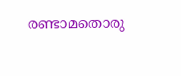രണ്ടാമതൊരു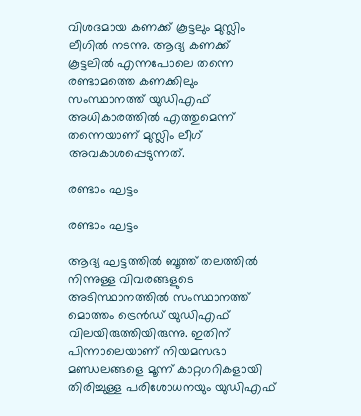വിശദമായ കണക്ക് കൂട്ടലും മുസ്ലിം ലീഗില്‍ നടന്നു. ആദ്യ കണക്ക് കൂട്ടലില്‍ എന്നപോലെ തന്നെ രണ്ടാമത്തെ കണക്കിലും സംസ്ഥാനത്ത് യുഡിഎഫ് അധികാരത്തില്‍ എത്തുമെന്ന് തന്നെയാണ് മുസ്ലിം ലീഗ് അവകാശപ്പെടുന്നത്.

രണ്ടാം ഘട്ടം

രണ്ടാം ഘട്ടം

ആദ്യ ഘട്ടത്തില്‍ ബൂത്ത് തലത്തില്‍ നിന്നുള്ള വിവരങ്ങളുടെ അടിസ്ഥാനത്തില്‍ സംസ്ഥാനത്ത് മൊത്തം ട്രെന്‍ഡ് യുഡിഎഫ് വിലയിരുത്തിയിരുന്നു. ഇതിന് പിന്നാലെയാണ് നിയമസഭാ മണ്ഡലങ്ങളെ മൂന്ന് കാറ്റഗറികളായി തിരിച്ചുള്ള പരിശോധനയും യുഡിഎഫ്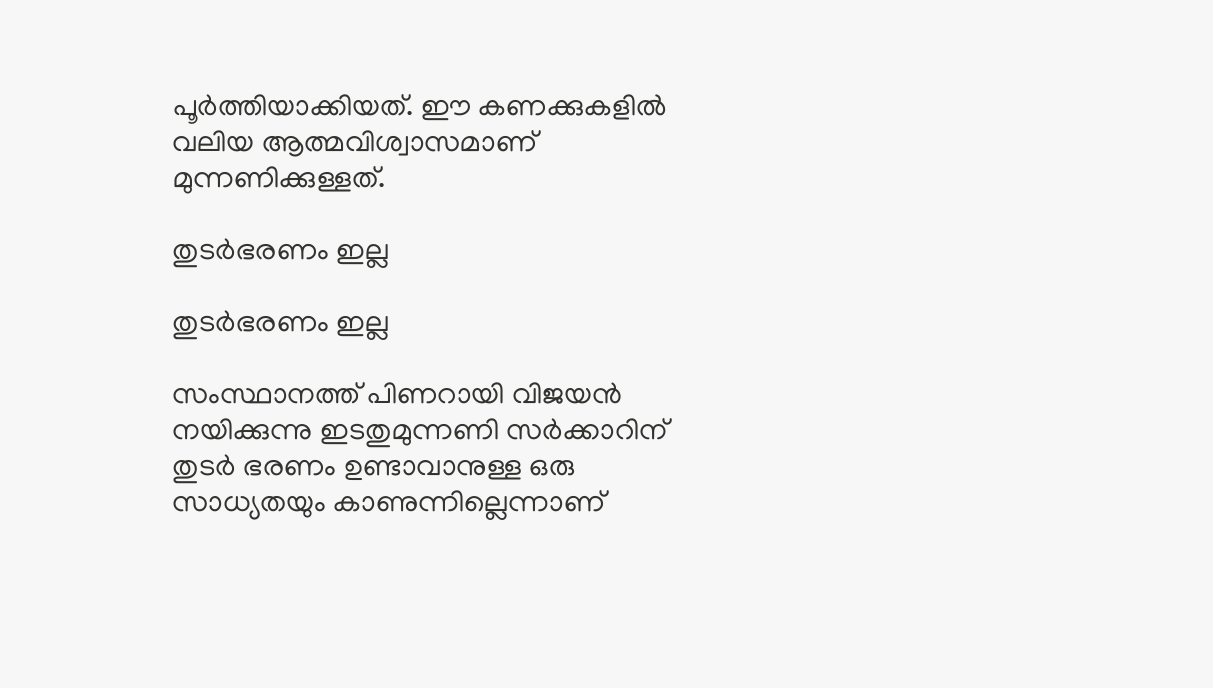പൂര്‍ത്തിയാക്കിയത്. ഈ കണക്കുകളില്‍ വലിയ ആത്മവിശ്വാസമാണ് മുന്നണിക്കുള്ളത്.

തുടര്‍ഭരണം ഇല്ല

തുടര്‍ഭരണം ഇല്ല

സംസ്ഥാനത്ത് പിണറായി വിജയന്‍ നയിക്കുന്നു ഇടതുമുന്നണി സര്‍ക്കാറിന് തുടര്‍ ഭരണം ഉണ്ടാവാനുള്ള ഒരു സാധ്യതയും കാണുന്നില്ലെന്നാണ്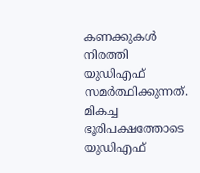കണക്കുകള്‍ നിരത്തി യുഡിഎഫ് സമര്‍ത്ഥിക്കുന്നത്. മികച്ച ഭൂരിപക്ഷത്തോടെ യുഡിഎഫ്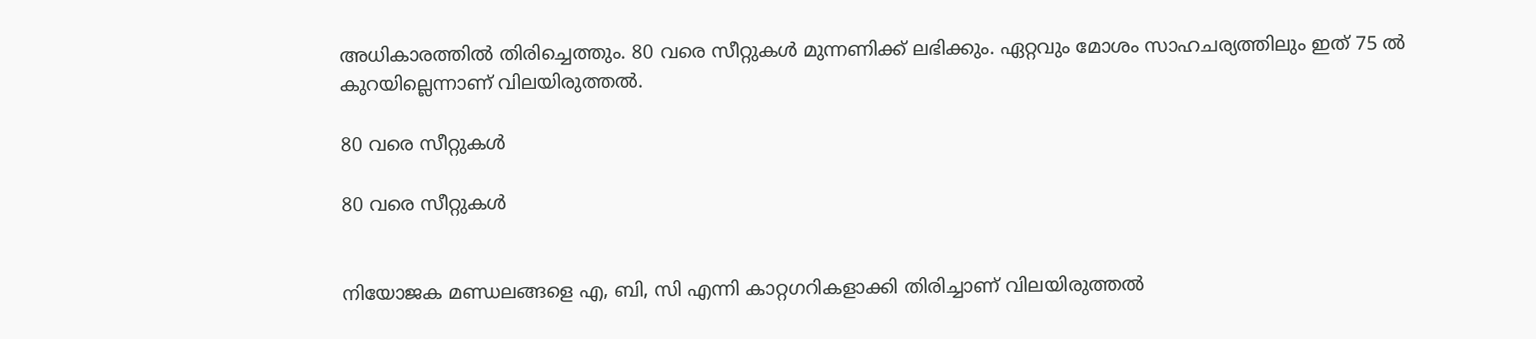അധികാരത്തില്‍ തിരിച്ചെത്തും. 80 വരെ സീറ്റുകള്‍ മുന്നണിക്ക് ലഭിക്കും. ഏറ്റവും മോശം സാഹചര്യത്തിലും ഇത് 75 ല്‍ കുറയില്ലെന്നാണ് വിലയിരുത്തല്‍.

80 വരെ സീറ്റുകള്‍

80 വരെ സീറ്റുകള്‍


നിയോജക മണ്ഡലങ്ങളെ എ, ബി, സി എന്നി കാറ്റഗറികളാക്കി തിരിച്ചാണ് വിലയിരുത്തല്‍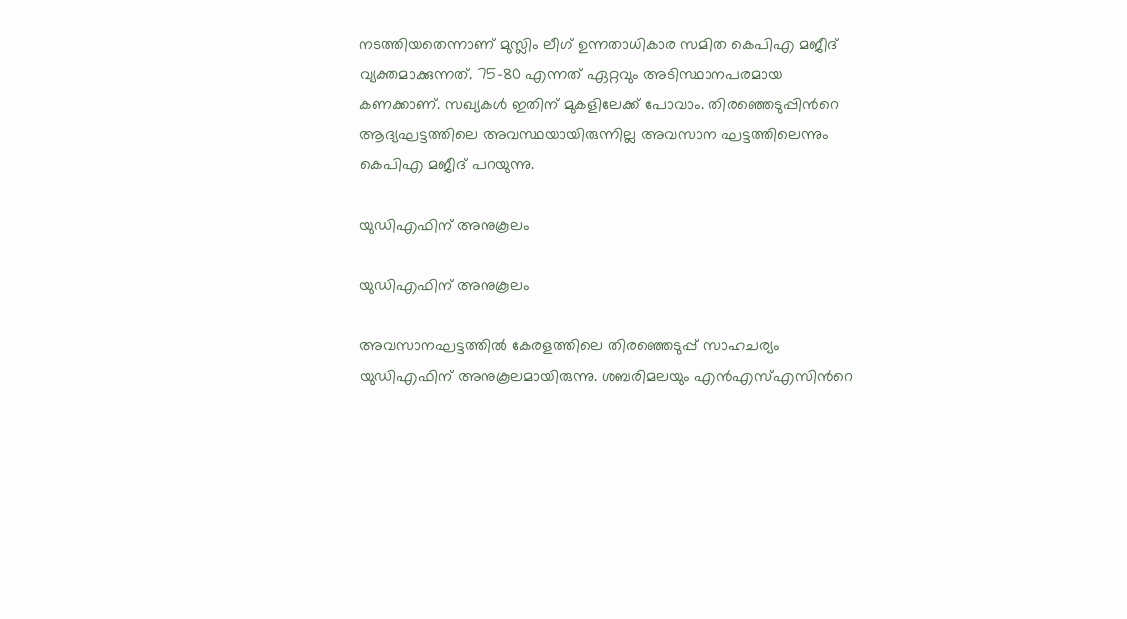നടത്തിയതെന്നാണ് മുസ്ലിം ലീഗ് ഉന്നതാധികാര സമിത കെപിഎ മജീദ് വ്യക്തമാക്കുന്നത്. 75-80 എന്നത് ഏറ്റവും അടിസ്ഥാനപരമായ കണക്കാണ്. സഖ്യകള്‍ ഇതിന് മുകളിലേക്ക് പോവാം. തിരഞ്ഞെടുപ്പിന്‍റെ ആദ്യഘട്ടത്തിലെ അവസ്ഥയായിരുന്നില്ല അവസാന ഘട്ടത്തിലെന്നും കെപിഎ മജീദ് പറയുന്നു.

യുഡിഎഫിന് അനുകൂലം

യുഡിഎഫിന് അനുകൂലം

അവസാനഘട്ടത്തില്‍ കേരളത്തിലെ തിരഞ്ഞെടുപ്പ് സാഹചര്യം യുഡിഎഫിന് അനുകൂലമായിരുന്നു. ശബരിമലയും എന്‍എസ്എസിന്‍റെ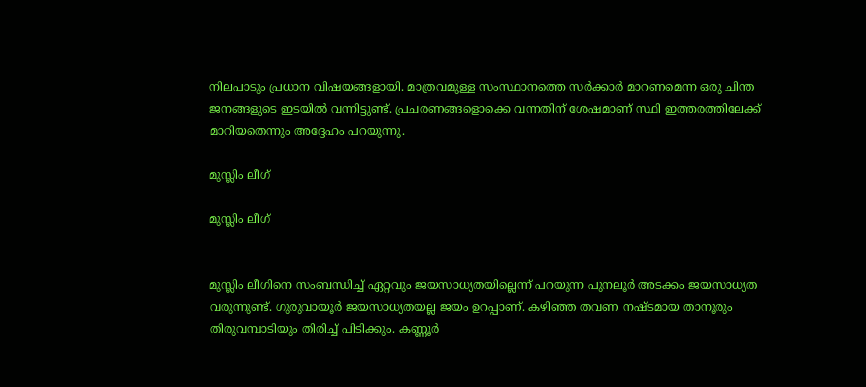നിലപാടും പ്രധാന വിഷയങ്ങളായി. മാത്രവമുള്ള സംസ്ഥാനത്തെ സര്‍ക്കാര്‍ മാറണമെന്ന ഒരു ചിന്ത ജനങ്ങളുടെ ഇടയില്‍ വന്നിട്ടുണ്ട്. പ്രചരണങ്ങളൊക്കെ വന്നതിന് ശേഷമാണ് സ്ഥി ഇത്തരത്തിലേക്ക് മാറിയതെന്നും അദ്ദേഹം പറയുന്നു.

മുസ്ലിം ലീഗ്

മുസ്ലിം ലീഗ്


മുസ്ലിം ലീഗിനെ സംബന്ധിച്ച് ഏറ്റവും ജയസാധ്യതയില്ലെന്ന് പറയുന്ന പുനലൂര്‍ അടക്കം ജയസാധ്യത വരുന്നുണ്ട്. ഗുരുവായൂര്‍ ജയസാധ്യതയല്ല ജയം ഉറപ്പാണ്. കഴിഞ്ഞ തവണ നഷ്ടമായ താനൂരും തിരുവമ്പാടിയും തിരിച്ച് പിടിക്കും. കണ്ണൂര്‍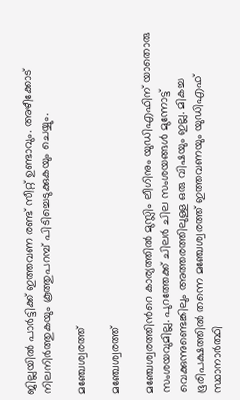ജില്ലയില്‍ പാര്‍ട്ടിക്ക് ഇത്തവണ രണ്ട് സീറ്റ് ഉണ്ടാവും. അഴീക്കോട് നിലനിര്‍ത്തുകയും കൂത്തുപറമ്പ് പിടിച്ചെടുക്കുകയും ചെയ്യും.

മ‍ഞ്ചേശ്വരത്ത്

മ‍ഞ്ചേശ്വരത്ത്

മഞ്ചേശ്വരത്തിന്‍റെ കാര്യത്തില്‍ മുസ്ലിം ലീഗിനും യുഡിഎഫിന് യാതൊരു സംശയവുമില്ല. പുറത്തേക്ക് ചിലര്‍ ചില സംശയങ്ങള്‍ മുന്നോട്ട് വെക്കുന്നുണ്ടെങ്കിലും അത്തരത്തിലുള്ള ഒരു വിഷയും ഇല്ല. മികച്ച ഭൂരിപക്ഷത്തില്‍ തന്നെ മഞ്ചേശ്വരത്ത് ഇത്തവണയും യുഡിഎഫ് സ്ഥാനാര്‍ത്ഥി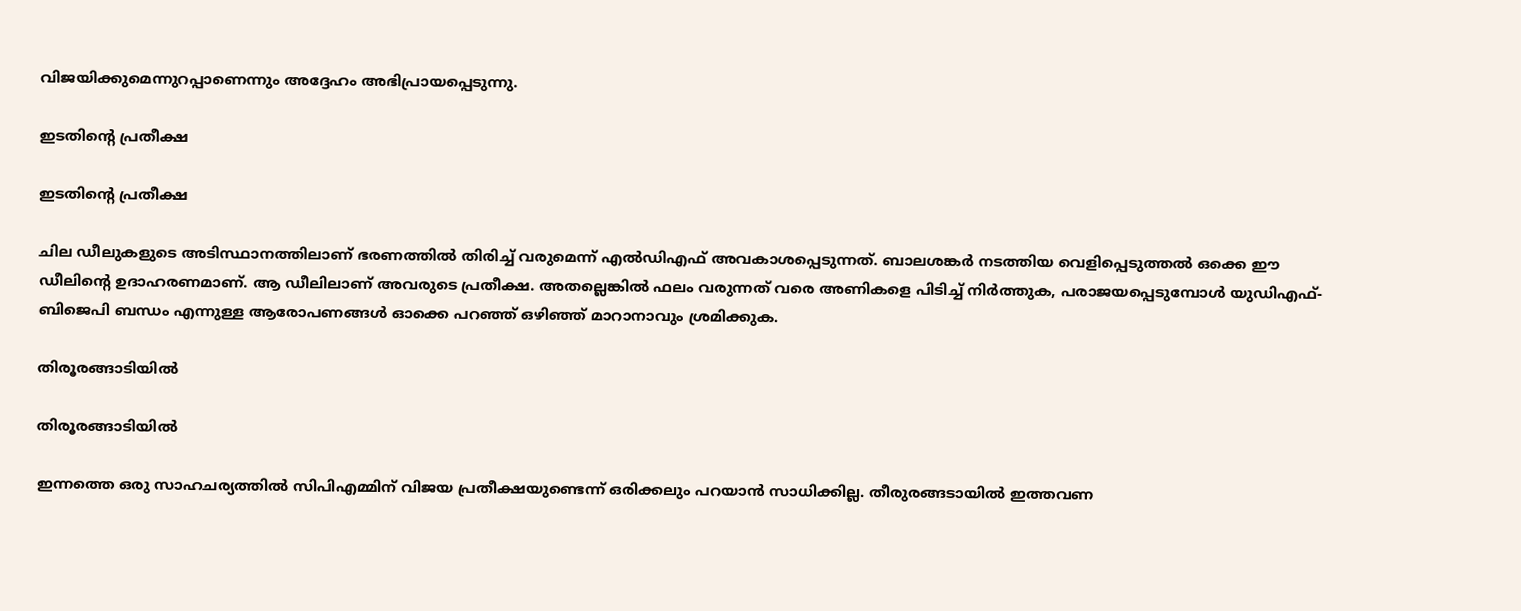വിജയിക്കുമെന്നുറപ്പാണെന്നും അദ്ദേഹം അഭിപ്രായപ്പെടുന്നു.

ഇടതിന്‍റെ പ്രതീക്ഷ

ഇടതിന്‍റെ പ്രതീക്ഷ

ചില ഡീലുകളുടെ അടിസ്ഥാനത്തിലാണ് ഭരണത്തില്‍ തിരിച്ച് വരുമെന്ന് എല്‍ഡിഎഫ് അവകാശപ്പെടുന്നത്. ബാലശങ്കര്‍ നടത്തിയ വെളിപ്പെടുത്തല്‍ ഒക്കെ ഈ ഡീലിന്‍റെ ഉദാഹരണമാണ്. ആ ഡീലിലാണ് അവരുടെ പ്രതീക്ഷ. അതല്ലെങ്കില്‍ ഫലം വരുന്നത് വരെ അണികളെ പിടിച്ച് നിര്‍ത്തുക, പരാജയപ്പെടുമ്പോള്‍ യുഡിഎഫ്-ബിജെപി ബന്ധം എന്നുള്ള ആരോപണങ്ങള്‍ ഓക്കെ പറഞ്ഞ് ഒഴിഞ്ഞ് മാറാനാവും ശ്രമിക്കുക.

തിരൂരങ്ങാടിയില്‍

തിരൂരങ്ങാടിയില്‍

ഇന്നത്തെ ഒരു സാഹചര്യത്തില്‍ സിപിഎമ്മിന് വിജയ പ്രതീക്ഷയുണ്ടെന്ന് ഒരിക്കലും പറയാന്‍ സാധിക്കില്ല. തീരുരങ്ങടായില്‍ ഇത്തവണ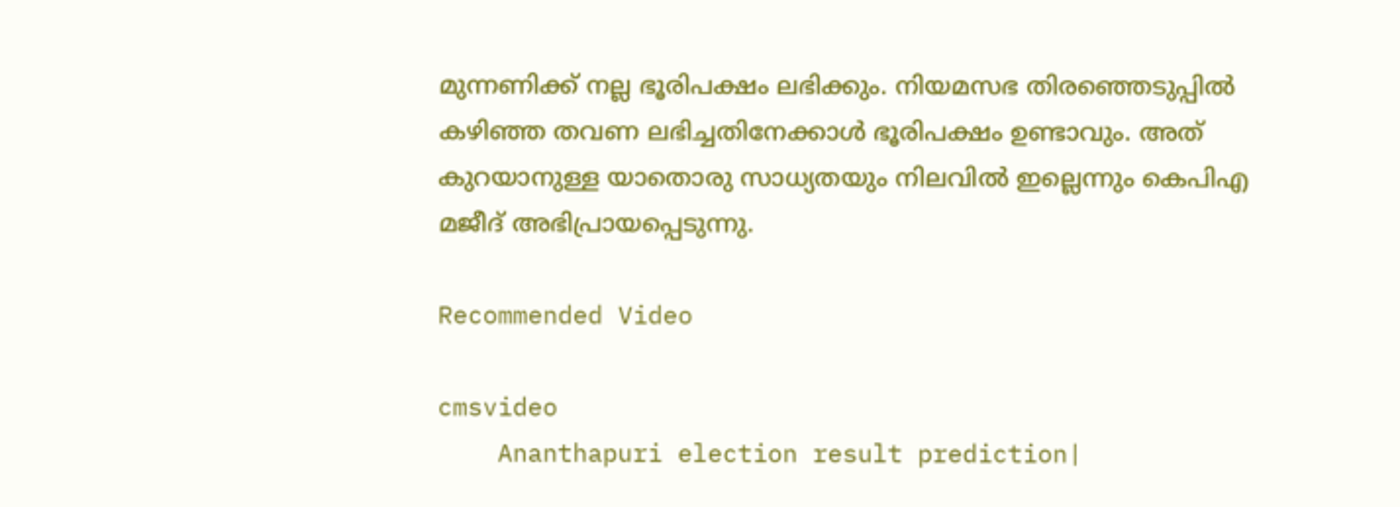മുന്നണിക്ക് നല്ല ഭൂരിപക്ഷം ലഭിക്കും. നിയമസഭ തിരഞ്ഞെടുപ്പില്‍ കഴിഞ്ഞ തവണ ലഭിച്ചതിനേക്കാള്‍ ഭൂരിപക്ഷം ഉണ്ടാവും. അത് കുറയാനുള്ള യാതൊരു സാധ്യതയും നിലവില്‍ ഇല്ലെന്നും കെപിഎ മജീദ് അഭിപ്രായപ്പെടുന്നു.

Recommended Video

cmsvideo
    Ananthapuri election result prediction|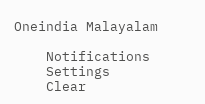Oneindia Malayalam

    Notifications
    Settings
    Clear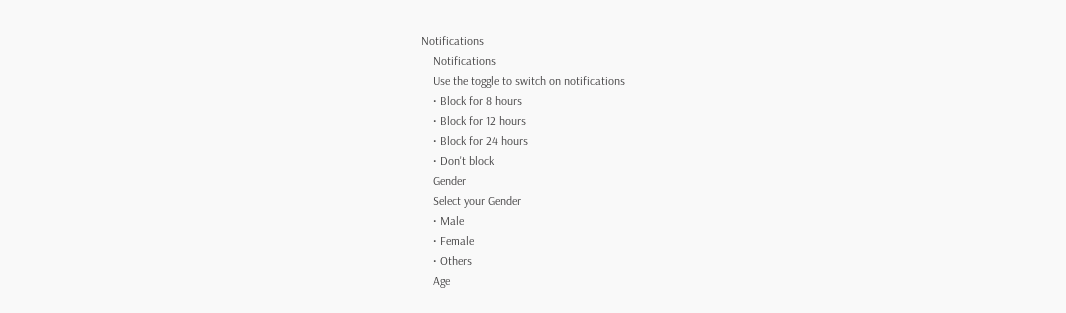Notifications
    Notifications
    Use the toggle to switch on notifications
    • Block for 8 hours
    • Block for 12 hours
    • Block for 24 hours
    • Don't block
    Gender
    Select your Gender
    • Male
    • Female
    • Others
    Age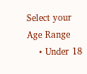Select your Age Range
    • Under 18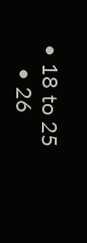• 18 to 25
    • 26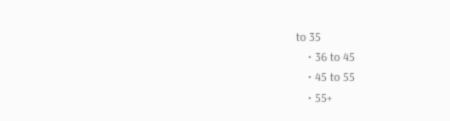to 35
    • 36 to 45
    • 45 to 55
    • 55+